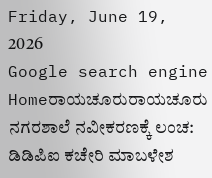Friday, June 19, 2026
Google search engine
Homeರಾಯಚೂರುರಾಯಚೂರು ನಗರಶಾಲೆ ನವೀಕರಣಕ್ಕೆ ಲಂಚ: ಡಿಡಿಪಿಐ ಕಚೇರಿ ಮಾಬಳೇಶ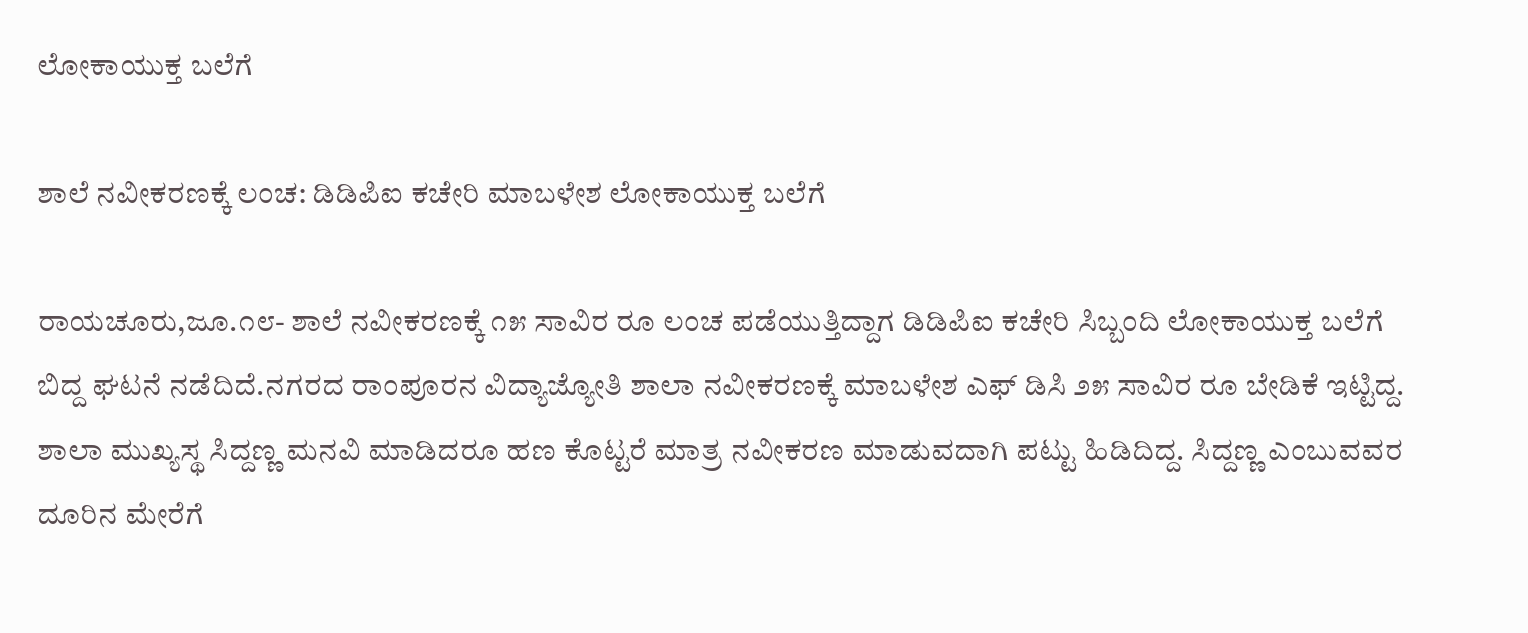ಲೋಕಾಯುಕ್ತ ಬಲೆಗೆ

ಶಾಲೆ ನವೀಕರಣಕ್ಕೆ ಲಂಚ: ಡಿಡಿಪಿಐ ಕಚೇರಿ ಮಾಬಳೇಶ ಲೋಕಾಯುಕ್ತ ಬಲೆಗೆ

ರಾಯಚೂರು,ಜೂ.೧೮- ಶಾಲೆ ನವೀಕರಣಕ್ಕೆ ೧೫ ಸಾವಿರ ರೂ ಲಂಚ ಪಡೆಯುತ್ತಿದ್ದಾಗ ಡಿಡಿಪಿಐ ಕಚೇರಿ ಸಿಬ್ಬಂದಿ ಲೋಕಾಯುಕ್ತ ಬಲೆಗೆ ಬಿದ್ದ ಘಟನೆ ನಡೆದಿದೆ.ನಗರದ ರಾಂಪೂರನ ವಿದ್ಯಾಜ್ಯೋತಿ ಶಾಲಾ ನವೀಕರಣಕ್ಕೆ ಮಾಬಳೇಶ ಎಫ್ ಡಿಸಿ ೨೫ ಸಾವಿರ ರೂ ಬೇಡಿಕೆ ಇಟ್ಟಿದ್ದ. ಶಾಲಾ ಮುಖ್ಯಸ್ಥ ಸಿದ್ದಣ್ಣ ಮನವಿ ಮಾಡಿದರೂ ಹಣ ಕೊಟ್ಟರೆ ಮಾತ್ರ ನವೀಕರಣ ಮಾಡುವದಾಗಿ ಪಟ್ಟು ಹಿಡಿದಿದ್ದ. ಸಿದ್ದಣ್ಣ ಎಂಬುವವರ ದೂರಿನ ಮೇರೆಗೆ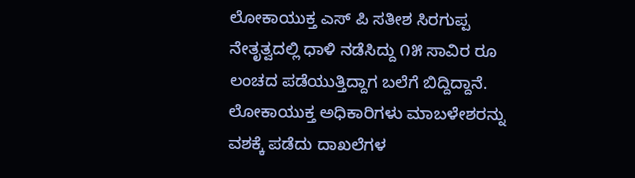ಲೋಕಾಯುಕ್ತ ಎಸ್ ಪಿ ಸತೀಶ ಸಿರಗುಪ್ಪ ನೇತೃತ್ವದಲ್ಲಿ ಧಾಳಿ ನಡೆಸಿದ್ದು ೧೫ ಸಾವಿರ ರೂ ಲಂಚದ ಪಡೆಯುತ್ತಿದ್ದಾಗ ಬಲೆಗೆ ಬಿದ್ದಿದ್ದಾನೆ. ಲೋಕಾಯುಕ್ತ ಅಧಿಕಾರಿಗಳು ಮಾಬಳೇಶರನ್ನು ವಶಕ್ಕೆ ಪಡೆದು ದಾಖಲೆಗಳ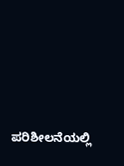ಪರಿಶೀಲನೆಯಲ್ಲಿ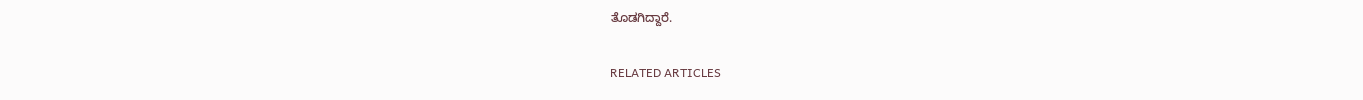ತೊಡಗಿದ್ದಾರೆ.

RELATED ARTICLES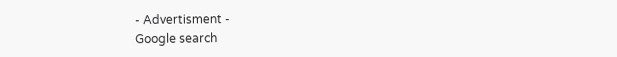- Advertisment -
Google search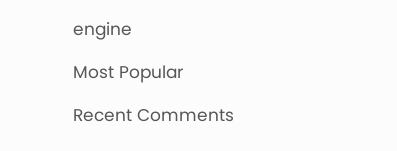engine

Most Popular

Recent Comments